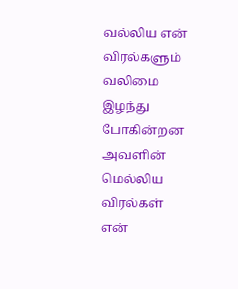வல்லிய என் விரல்களும்
வலிமை இழந்து போகின்றன
அவளின் மெல்லிய விரல்கள்
என்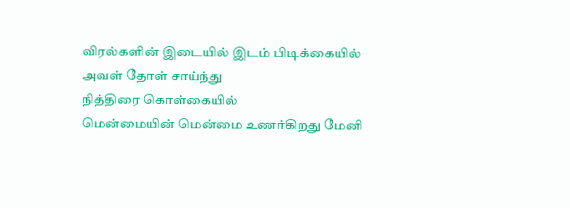விரல்களின் இடையில் இடம் பிடிக்கையில்
அவள் தோள் சாய்ந்து
நித்திரை கொள்கையில்
மென்மையின் மென்மை உணர்கிறது மேனி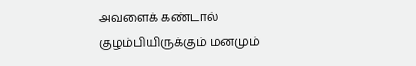அவளைக் கண்டால்
குழம்பியிருக்கும் மனமும்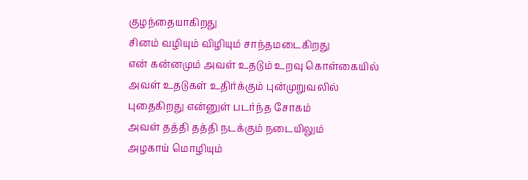குழந்தையாகிறது
சினம் வழியும் விழியும் சாந்தமடைகிறது
என் கன்னமும் அவள் உதடும் உறவு கொள்கையில்
அவள் உதடுகள் உதிர்க்கும் புன்முறுவலில்
புதைகிறது என்னுள் படர்ந்த சோகம்
அவள் தத்தி தத்தி நடக்கும் நடையிலும்
அழகாய் மொழியும்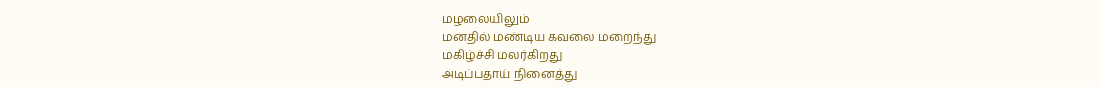மழலையிலும்
மனதில் மண்டிய கவலை மறைந்து
மகிழ்ச்சி மலர்கிறது
அடிப்பதாய் நினைத்து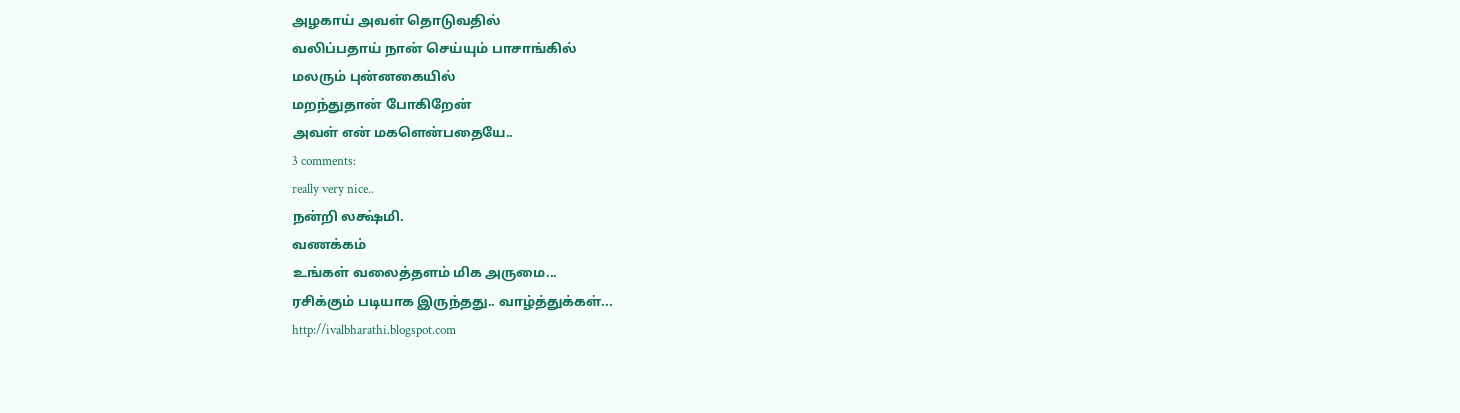அழகாய் அவள் தொடுவதில்
வலிப்பதாய் நான் செய்யும் பாசாங்கில்
மலரும் புன்னகையில்
மறந்துதான் போகிறேன்
அவள் என் மகளென்பதையே..
3 comments:
really very nice..
நன்றி லக்ஷ்மி.
வணக்கம்
உங்கள் வலைத்தளம் மிக அருமை...
ரசிக்கும் படியாக இருந்தது.. வாழ்த்துக்கள்...
http://ivalbharathi.blogspot.com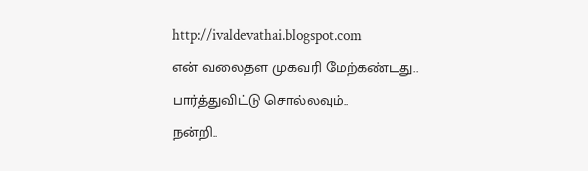http://ivaldevathai.blogspot.com
என் வலைதள முகவரி மேற்கண்டது..
பார்த்துவிட்டு சொல்லவும்..
நன்றி..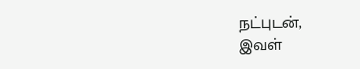நட்புடன்,
இவள்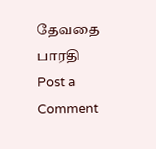தேவதை பாரதி
Post a Comment